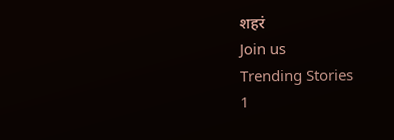शहरं
Join us
Trending Stories
1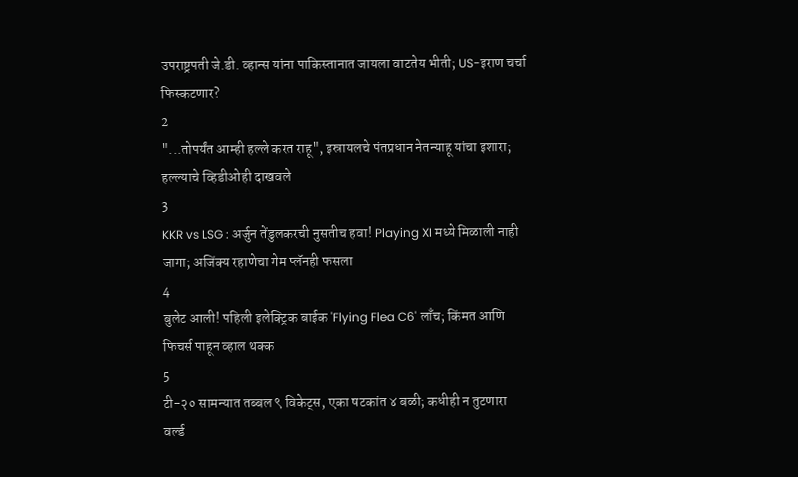उपराष्ट्रपती जे.डी. व्हान्स यांना पाकिस्तानात जायला वाटतेय भीती; US-इराण चर्चा फिस्कटणार?
2
"...तोपर्यंत आम्ही हल्ले करत राहू", इस्रायलचे पंतप्रधान नेतन्याहू यांचा इशारा; हल्ल्याचे व्हिडीओही दाखवले
3
KKR vs LSG : अर्जुन तेंडुलकरची नुसतीच हवा! Playing XI मध्ये मिळाली नाही जागा; अजिंक्य रहाणेचा गेम प्लॅनही फसला
4
बुलेट आली! पहिली इलेक्ट्रिक बाईक 'Flying Flea C6' लाँच; किंमत आणि फिचर्स पाहून व्हाल थक्क
5
टी-२० सामन्यात तब्बल ९ विकेट्स, एका षटकांत ४ बळी; कधीही न तुटणारा वर्ल्ड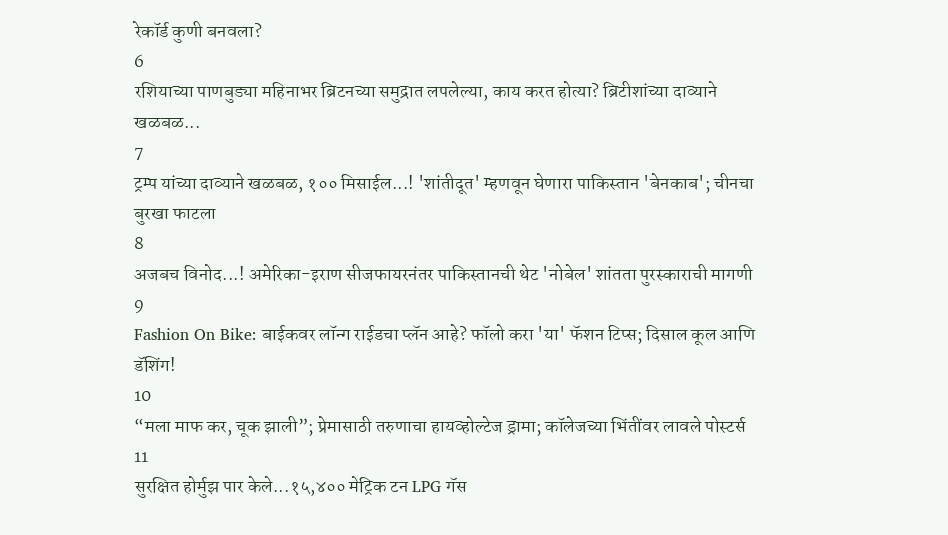रेकॉर्ड कुणी बनवला?
6
रशियाच्या पाणबुड्या महिनाभर ब्रिटनच्या समुद्रात लपलेल्या, काय करत होत्या? ब्रिटीशांच्या दाव्याने खळबळ...
7
ट्रम्प यांच्या दाव्याने खळबळ, १०० मिसाईल...! 'शांतीदूत' म्हणवून घेणारा पाकिस्तान 'बेनकाब'; चीनचा बुरखा फाटला
8
अजबच विनोद...! अमेरिका-इराण सीजफायरनंतर पाकिस्तानची थेट 'नोबेल' शांतता पुरस्काराची मागणी
9
Fashion On Bike: बाईकवर लॉन्ग राईडचा प्लॅन आहे? फॉलो करा 'या' फॅशन टिप्स; दिसाल कूल आणि डॅशिंग!
10
“मला माफ कर, चूक झाली”; प्रेमासाठी तरुणाचा हायव्होल्टेज ड्रामा; कॉलेजच्या भिंतींवर लावले पोस्टर्स
11
सुरक्षित होर्मुझ पार केले...१५,४०० मेट्रिक टन LPG गॅस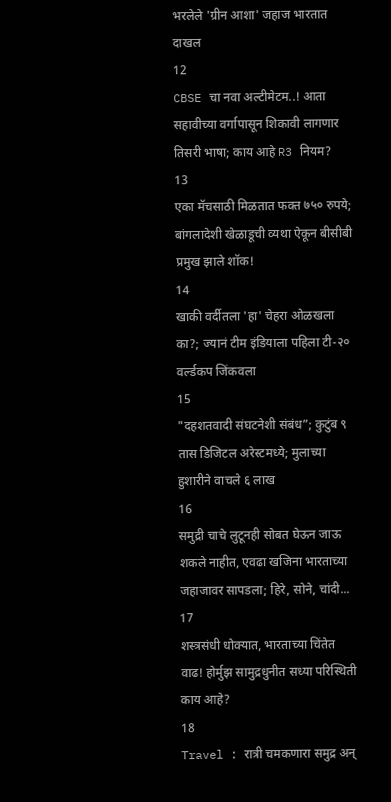भरलेले 'ग्रीन आशा' जहाज भारतात दाखल
12
CBSE चा नवा अल्टीमेटम..! आता सहावीच्या वर्गापासून शिकावी लागणार तिसरी भाषा; काय आहे R3 नियम?
13
एका मॅचसाठी मिळतात फक्त ७५० रुपये; बांगलादेशी खेळाडूची व्यथा ऐकून बीसीबी प्रमुख झाले शॉक!
14
खाकी वर्दीतला 'हा' चेहरा ओळखला का?; ज्यानं टीम इंडियाला पहिला टी-२० वर्ल्डकप जिंकवला
15
"दहशतवादी संघटनेशी संबंध”; कुटुंब ९ तास डिजिटल अरेस्टमध्ये; मुलाच्या हुशारीने वाचले ६ लाख
16
समुद्री चाचे लुटूनही सोबत घेऊन जाऊ शकले नाहीत, एवढा खजिना भारताच्या जहाजावर सापडला; हिरे, सोने, चांदी...
17
शस्त्रसंधी धोक्यात, भारताच्या चिंतेत वाढ! होर्मुझ सामुद्रधुनीत सध्या परिस्थिती काय आहे?
18
Travel : रात्री चमकणारा समुद्र अन्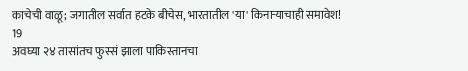काचेची वाळू; जगातील सर्वात हटके बीचेस, भारतातील 'या' किनाऱ्याचाही समावेश!
19
अवघ्या २४ तासांतच फुस्सं झाला पाकिस्तानचा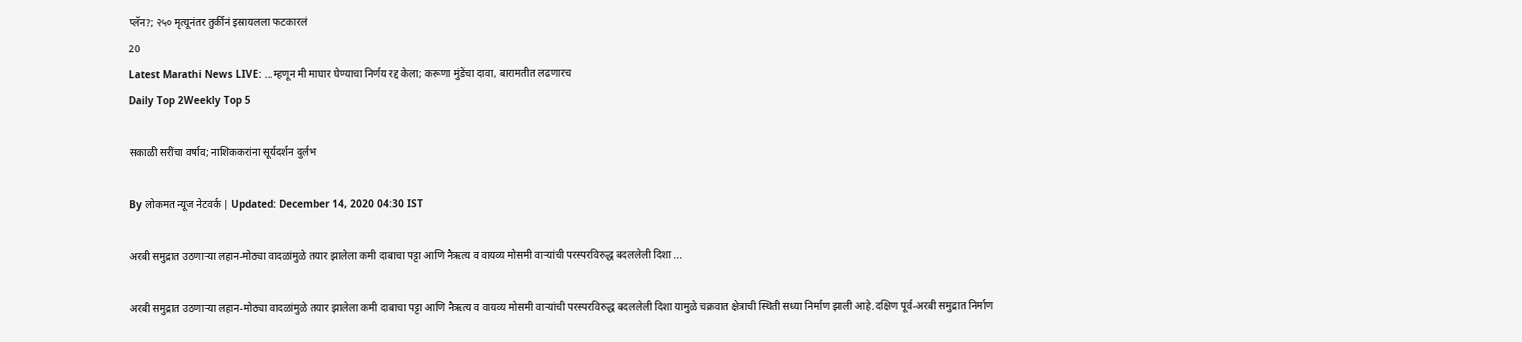प्लॅन?; २५० मृत्यूनंतर तुर्कीनं इस्रायलला फटकारलं
20
Latest Marathi News LIVE: ...म्हणून मी माघार घेण्याचा निर्णय रद्द केला; करूणा मुंडेंचा दावा, बारामतीत लढणारच
Daily Top 2Weekly Top 5

सकाळी सरींचा वर्षाव; नाशिककरांना सूर्यदर्शन दुर्लभ

By लोकमत न्यूज नेटवर्क | Updated: December 14, 2020 04:30 IST

अरबी समुद्रात उठणाऱ्या लहान-मोठ्या वादळांमुळे तयार झालेला कमी दाबाचा पट्टा आणि नैऋत्य व वायव्य मोसमी वाऱ्यांची परस्परविरुद्ध बदललेली दिशा ...

अरबी समुद्रात उठणाऱ्या लहान-मोठ्या वादळांमुळे तयार झालेला कमी दाबाचा पट्टा आणि नैऋत्य व वायव्य मोसमी वाऱ्यांची परस्परविरुद्ध बदललेली दिशा यामुळे चक्रवात क्षेत्राची स्थिती सध्या निर्माण झाली आहे.दक्षिण पूर्व-अरबी समुद्रात निर्माण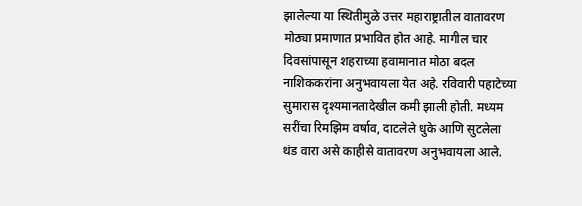झालेल्या या स्थितीमुळे उत्तर महाराष्ट्रातील वातावरण मोठ्या प्रमाणात प्रभावित होत आहे. मागील चार दिवसांपासून शहराच्या हवामानात मोठा बदल नाशिककरांना अनुभवायला येत अहे. रविवारी पहाटेच्या सुमारास दृश्यमानतादेखील कमी झाली होती. मध्यम सरींचा रिमझिम वर्षाव, दाटलेले धुके आणि सुटलेला थंड वारा असे काहीसे वातावरण अनुभवायला आले.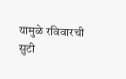यामुळे रविवारची सुटी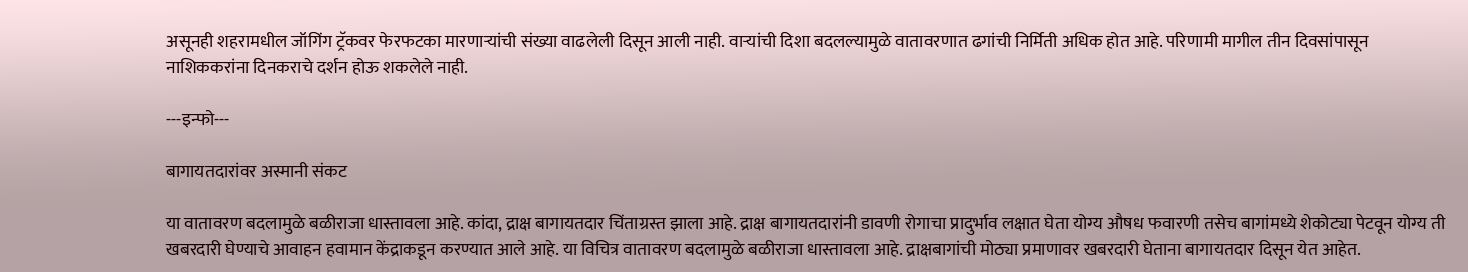असूनही शहरामधील जॉगिंग ट्रॅकवर फेरफटका मारणाऱ्यांची संख्या वाढलेली दिसून आली नाही. वाऱ्यांची दिशा बदलल्यामुळे वातावरणात ढगांची निर्मिती अधिक होत आहे. परिणामी मागील तीन दिवसांपासून नाशिककरांना दिनकराचे दर्शन होऊ शकलेले नाही.

---इन्फो---

बागायतदारांवर अस्मानी संकट

या वातावरण बदलामुळे बळीराजा धास्तावला आहे. कांदा, द्राक्ष बागायतदार चिंताग्रस्त झाला आहे. द्राक्ष बागायतदारांनी डावणी रोगाचा प्रादुर्भाव लक्षात घेता योग्य औषध फवारणी तसेच बागांमध्ये शेकोट्या पेटवून योग्य ती खबरदारी घेण्याचे आवाहन हवामान केंद्राकडून करण्यात आले आहे. या विचित्र वातावरण बदलामुळे बळीराजा धास्तावला आहे. द्राक्षबागांची मोठ्या प्रमाणावर खबरदारी घेताना बागायतदार दिसून येत आहेत.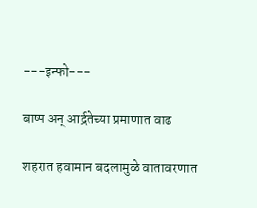---इन्फो---

बाष्प अन‌् आर्द्रतेच्या प्रमाणात वाढ

शहरात हवामान बदलामुळे वातावरणात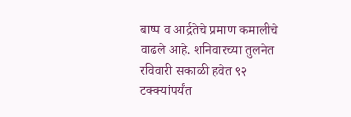बाष्प व आर्द्रतेचे प्रमाण कमालीचे वाढले आहे. शनिवारच्या तुलनेत रविवारी सकाळी हवेत ९२ टक्क्यांपर्यंत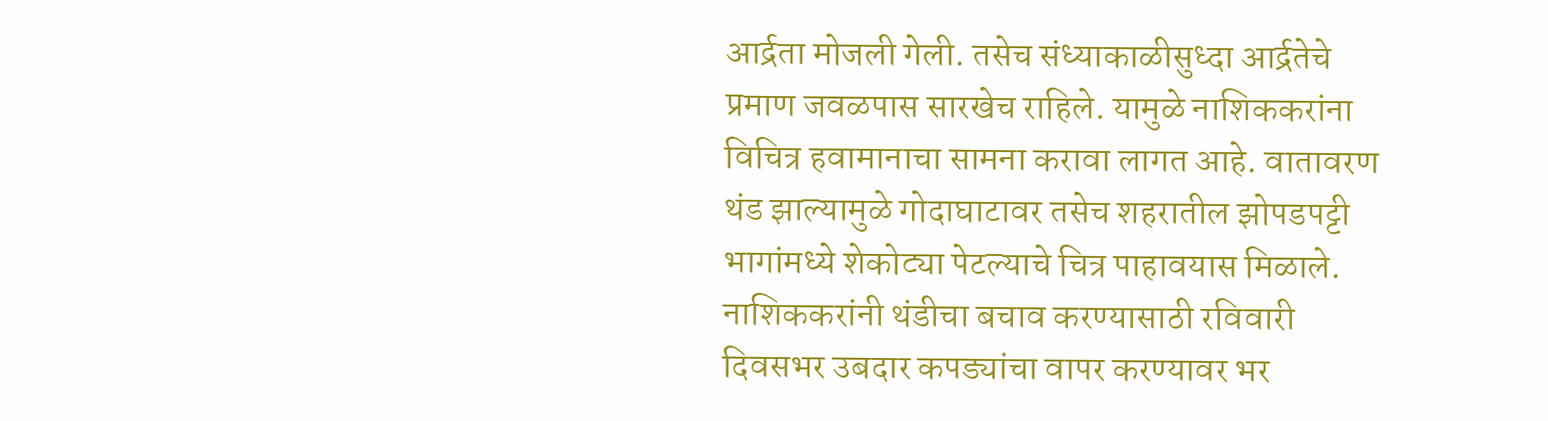आर्द्रता मोजली गेली. तसेच संध्याकाळीसुध्दा आर्द्रतेचे प्रमाण जवळपास सारखेच राहिले. यामुळे नाशिककरांना विचित्र हवामानाचा सामना करावा लागत आहे. वातावरण थंड झाल्यामुळे गोदाघाटावर तसेच शहरातील झोपडपट्टी भागांमध्ये शेकोट्या पेटल्याचे चित्र पाहावयास मिळाले. नाशिककरांनी थंडीचा बचाव करण्यासाठी रविवारी दिवसभर उबदार कपड्यांचा वापर करण्यावर भर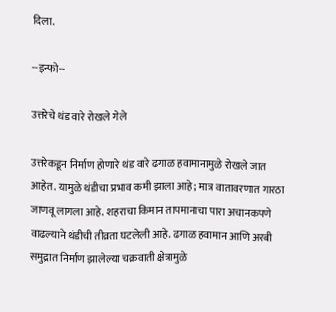दिला.

--इन्फो--

उत्तरेचे थंड वारे रोखले गेले

उत्तरेकडून निर्माण होणारे थंड वारे ढगाळ हवामानामुळे रोखले जात आहेत. यामुळे थंडीचा प्रभाव कमी झाला आहे; मात्र वातावरणात गारठा जाणवू लागला आहे. शहराचा किमान तापमानाचा पारा अचानकपणे वाढल्याने थंडीची तीव्रता घटलेली आहे. ढगाळ हवामान आणि अरबी समुद्रात निर्माण झालेल्या चक्रवाती क्षेत्रामुळे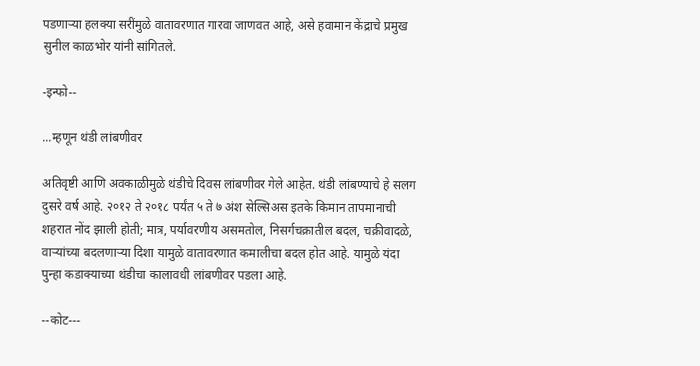पडणाऱ्या हलक्या सरींमुळे वातावरणात गारवा जाणवत आहे, असे हवामान केंद्राचे प्रमुख सुनील काळभोर यांनी सांगितले.

-इन्फो--

...म्हणून थंडी लांबणीवर

अतिवृष्टी आणि अवकाळीमुळे थंडीचे दिवस लांबणीवर गेले आहेत. थंडी लांबण्याचे हे सलग दुसरे वर्ष आहे. २०१२ ते २०१८ पर्यंत ५ ते ७ अंश सेल्सिअस इतके किमान तापमानाची शहरात नोंद झाली होती; मात्र, पर्यावरणीय असमतोल, निसर्गचक्रातील बदल, चक्रीवादळे, वाऱ्यांच्या बदलणाऱ्या दिशा यामुळे वातावरणात कमालीचा बदल होत आहे. यामुळे यंदा पुन्हा कडाक्याच्या थंडीचा कालावधी लांबणीवर पडला आहे.

--कोट---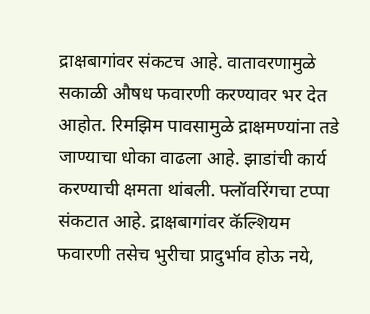द्राक्षबागांवर संकटच आहे. वातावरणामुळे सकाळी औषध फवारणी करण्यावर भर देत आहोत. रिमझिम पावसामुळे द्राक्षमण्यांना तडे जाण्याचा धोका वाढला आहे. झाडांची कार्य करण्याची क्षमता थांबली. फ्लॉवरिंगचा टप्पा संकटात आहे. द्राक्षबागांवर कॅल्शियम फवारणी तसेच भुरीचा प्रादुर्भाव होऊ नये,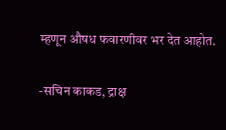म्हणून औषध फवारणीवर भर देत आहोत.

-सचिन काकड, द्राक्ष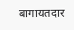बागायतदार